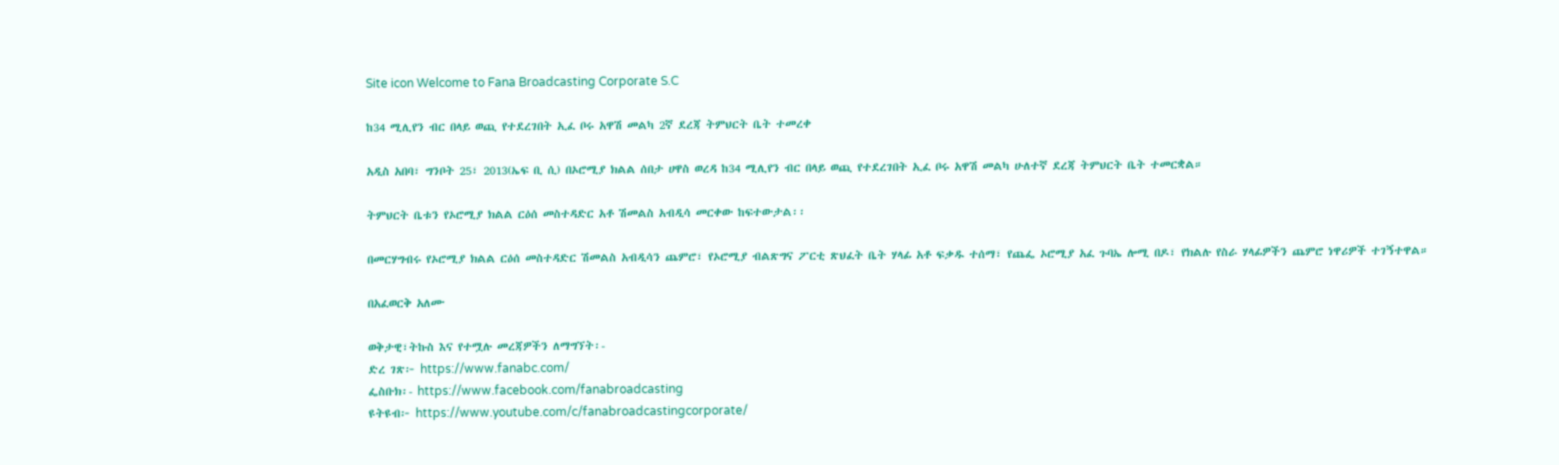Site icon Welcome to Fana Broadcasting Corporate S.C

ከ34 ሚሊየን ብር በላይ ወጪ የተደረገበት ኢፈ ቦሩ አዋሽ መልካ 2ኛ ደረጃ ትምህርት ቤት ተመረቀ

አዲስ አበባ፣ ግንቦት 25፣ 2013(ኤፍ ቢ ሲ) በኦሮሚያ ክልል ሰበታ ሀዋስ ወረዳ ከ34 ሚሊየን ብር በላይ ወጪ የተደረገበት ኢፈ ቦሩ አዋሽ መልካ ሁለተኛ ደረጃ ትምህርት ቤት ተመርቋል።

ትምህርት ቤቱን የኦሮሚያ ክልል ርዕሰ መስተዳድር አቶ ሽመልስ አብዲሳ መርቀው ከፍተውታል፡፡

በመርሃግብሩ የኦሮሚያ ክልል ርዕሰ መስተዳድር ሽመልስ አብዲሳን ጨምሮ፣ የኦሮሚያ ብልጽግና ፖርቲ ጽህፈት ቤት ሃላፊ አቶ ፍቃዱ ተሰማ፣ የጨፌ ኦሮሚያ አፈ ጉባኤ ሎሚ በዶ፣ የክልሉ የስራ ሃላፊዎችን ጨምሮ ነዋሪዎች ተገኝተዋል።

በአፈወርቅ አለሙ

ወቅታዊ፣ትኩስ እና የተሟሉ መረጃዎችን ለማግኘት፡-
ድረ ገጽ፦ https://www.fanabc.com/
ፌስቡክ፡- https://www.facebook.com/fanabroadcasting
ዩትዩብ፦ https://www.youtube.com/c/fanabroadcastingcorporate/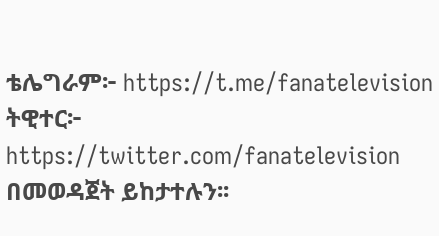ቴሌግራም፦ https://t.me/fanatelevision
ትዊተር፦ https://twitter.com/fanatelevision በመወዳጀት ይከታተሉን፡፡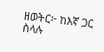ዘወትር፦ ከእኛ ጋር ስላሉ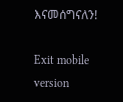እናመሰግናለን!

Exit mobile version